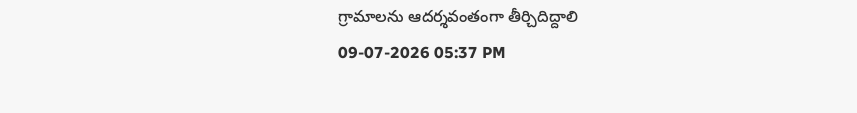గ్రామాలను ఆదర్శవంతంగా తీర్చిదిద్దాలి
09-07-2026 05:37 PM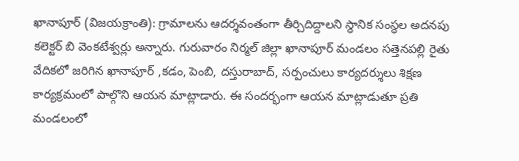ఖానాపూర్ (విజయక్రాంతి): గ్రామాలను ఆదర్శవంతంగా తీర్చిదిద్దాలని స్థానిక సంస్థల అదనపు కలెక్టర్ బి వెంకటేశ్వర్లు అన్నారు. గురువారం నిర్మల్ జిల్లా ఖానాపూర్ మండలం సత్తెనపల్లి రైతు వేదికలో జరిగిన ఖానాపూర్ ,కడం, పెంబి, దస్తురాబాద్, సర్పంచులు కార్యదర్శులు శిక్షణ కార్యక్రమంలో పాల్గొని ఆయన మాట్లాడారు. ఈ సందర్భంగా ఆయన మాట్లాడుతూ ప్రతి మండలంలో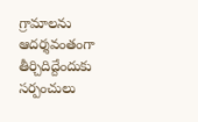గ్రామాలను ఆదర్శవంతంగా తీర్చిదిద్దేందుకు సర్పంచులు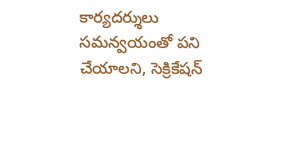కార్యదర్శులు సమన్వయంతో పని చేయాలని, సెక్రికేషన్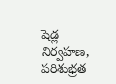షెడ్ల నిర్వహణ, పరిశుభ్రత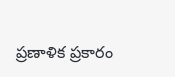ప్రణాళిక ప్రకారం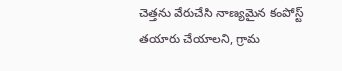చెత్తను వేరుచేసి నాణ్యమైన కంపోస్ట్ తయారు చేయాలని, గ్రామ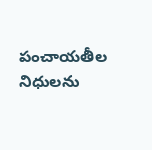పంచాయతీల నిధులను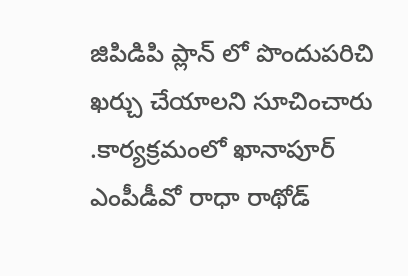జిపిడిపి ప్లాన్ లో పొందుపరిచి ఖర్చు చేయాలని సూచించారు .కార్యక్రమంలో ఖానాపూర్ ఎంపీడీవో రాధా రాథోడ్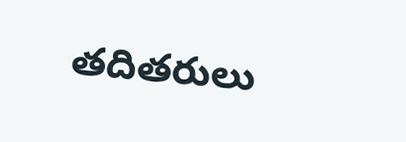తదితరులు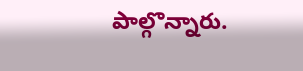పాల్గొన్నారు.